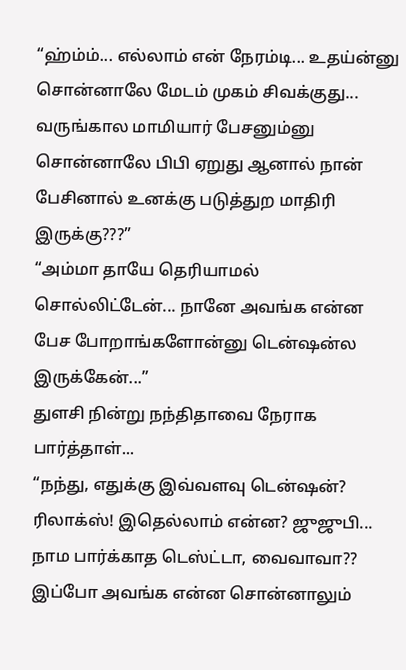“ஹ்ம்ம்... எல்லாம் என் நேரம்டி... உதய்ன்னு சொன்னாலே மேடம் முகம் சிவக்குது... வருங்கால மாமியார் பேசனும்னு சொன்னாலே பிபி ஏறுது ஆனால் நான் பேசினால் உனக்கு படுத்துற மாதிரி இருக்கு???”
“அம்மா தாயே தெரியாமல் சொல்லிட்டேன்... நானே அவங்க என்ன பேச போறாங்களோன்னு டென்ஷன்ல இருக்கேன்...”
துளசி நின்று நந்திதாவை நேராக பார்த்தாள்...
“நந்து, எதுக்கு இவ்வளவு டென்ஷன்? ரிலாக்ஸ்! இதெல்லாம் என்ன? ஜுஜுபி... நாம பார்க்காத டெஸ்ட்டா, வைவாவா?? இப்போ அவங்க என்ன சொன்னாலும்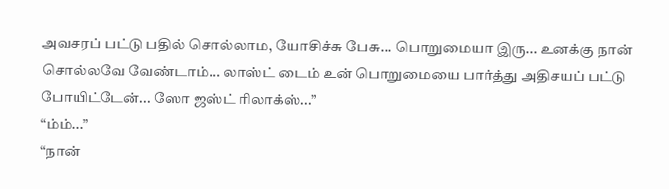அவசரப் பட்டு பதில் சொல்லாம, யோசிச்சு பேசு... பொறுமையா இரு... உனக்கு நான் சொல்லவே வேண்டாம்... லாஸ்ட் டைம் உன் பொறுமையை பார்த்து அதிசயப் பட்டு போயிட்டேன்... ஸோ ஜஸ்ட் ரிலாக்ஸ்...”
“ம்ம்...”
“நான்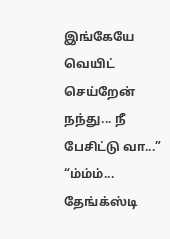இங்கேயே வெயிட் செய்றேன் நந்து... நீ பேசிட்டு வா...”
“ம்ம்ம்... தேங்க்ஸ்டி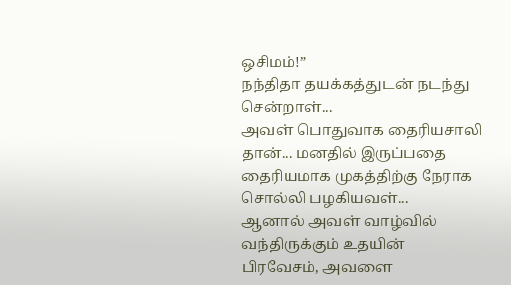ஒசிமம்!”
நந்திதா தயக்கத்துடன் நடந்து சென்றாள்...
அவள் பொதுவாக தைரியசாலி தான்... மனதில் இருப்பதை தைரியமாக முகத்திற்கு நேராக சொல்லி பழகியவள்...
ஆனால் அவள் வாழ்வில் வந்திருக்கும் உதயின் பிரவேசம், அவளை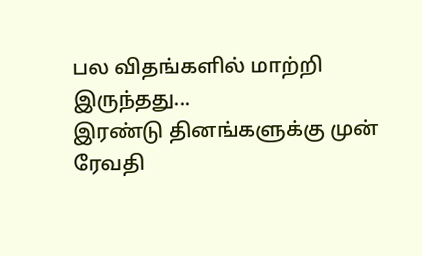பல விதங்களில் மாற்றி இருந்தது...
இரண்டு தினங்களுக்கு முன் ரேவதி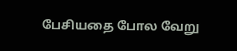பேசியதை போல வேறு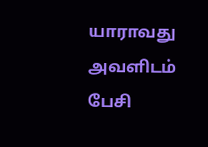யாராவது அவளிடம் பேசி